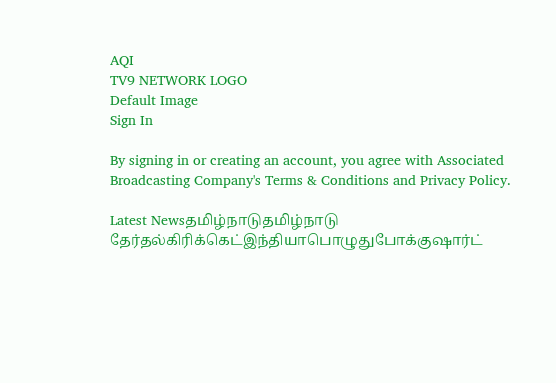AQI
TV9 NETWORK LOGO
Default Image
Sign In

By signing in or creating an account, you agree with Associated Broadcasting Company's Terms & Conditions and Privacy Policy.

Latest Newsதமிழ்நாடுதமிழ்நாடு தேர்தல்கிரிக்கெட்இந்தியாபொழுதுபோக்குஷார்ட்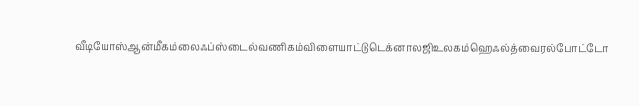வீடியோஸ்ஆன்மீகம்லைஃப்ஸ்டைல்வணிகம்விளையாட்டுடெக்னாலஜிஉலகம்ஹெஃல்த்வைரல்போட்டோ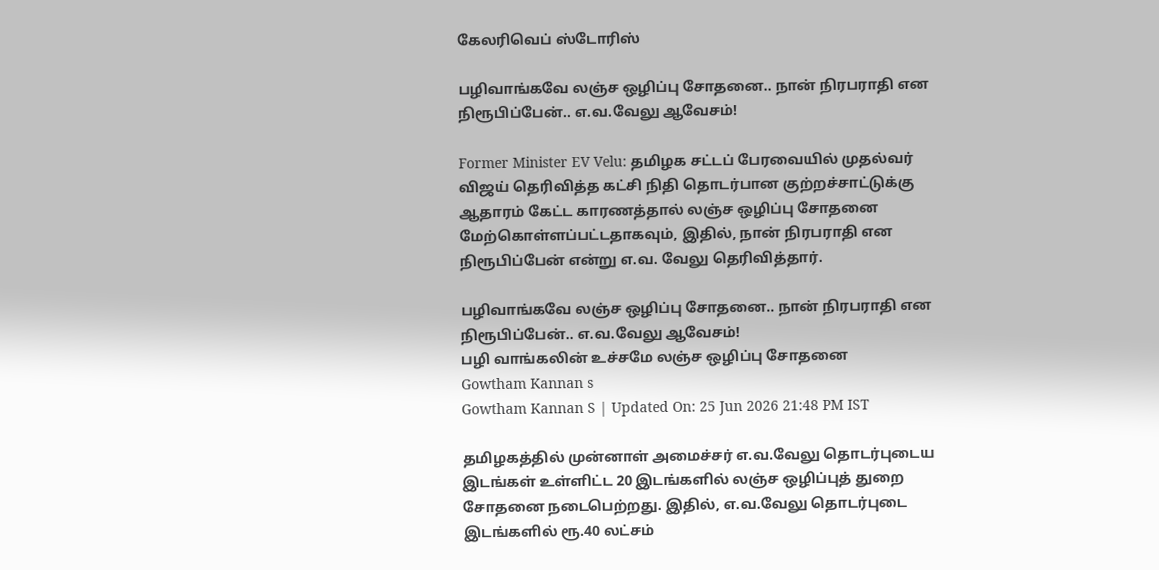கேலரிவெப் ஸ்டோரிஸ்

பழிவாங்கவே லஞ்ச ஒழிப்பு சோதனை.. நான் நிரபராதி என நிரூபிப்பேன்.. எ.வ.வேலு ஆவேசம்!

Former Minister EV Velu: தமிழக சட்டப் பேரவையில் முதல்வர் விஜய் தெரிவித்த கட்சி நிதி தொடர்பான குற்றச்சாட்டுக்கு ஆதாரம் கேட்ட காரணத்தால் லஞ்ச ஒழிப்பு சோதனை மேற்கொள்ளப்பட்டதாகவும், இதில், நான் நிரபராதி என நிரூபிப்பேன் என்று எ.வ. வேலு தெரிவித்தார்.

பழிவாங்கவே லஞ்ச ஒழிப்பு சோதனை.. நான் நிரபராதி என நிரூபிப்பேன்.. எ.வ.வேலு ஆவேசம்!
பழி வாங்கலின் உச்சமே லஞ்ச ஒழிப்பு சோதனை
Gowtham Kannan s
Gowtham Kannan S | Updated On: 25 Jun 2026 21:48 PM IST

தமிழகத்தில் முன்னாள் அமைச்சர் எ.வ.வேலு தொடர்புடைய இடங்கள் உள்ளிட்ட 20 இடங்களில் லஞ்ச ஒழிப்புத் துறை சோதனை நடைபெற்றது. இதில், எ.வ.வேலு தொடர்புடை இடங்களில் ரூ.40 லட்சம்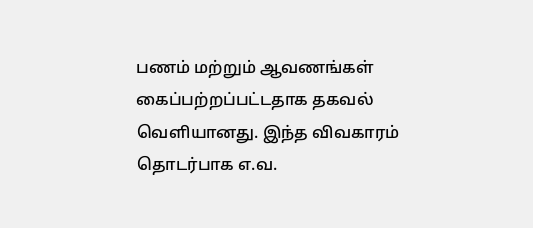பணம் மற்றும் ஆவணங்கள் கைப்பற்றப்பட்டதாக தகவல் வெளியானது. இந்த விவகாரம் தொடர்பாக எ.வ.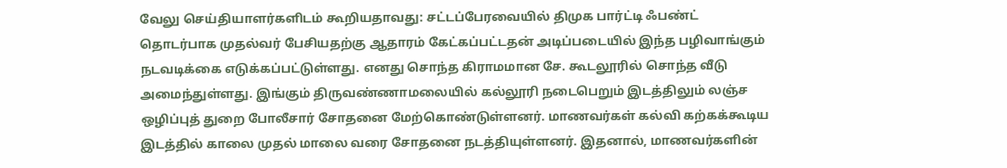வேலு செய்தியாளர்களிடம் கூறியதாவது: சட்டப்பேரவையில் திமுக பார்ட்டி ஃபண்ட் தொடர்பாக முதல்வர் பேசியதற்கு ஆதாரம் கேட்கப்பட்டதன் அடிப்படையில் இந்த பழிவாங்கும் நடவடிக்கை எடுக்கப்பட்டுள்ளது. எனது சொந்த கிராமமான சே. கூடலூரில் சொந்த வீடு அமைந்துள்ளது. இங்கும் திருவண்ணாமலையில் கல்லூரி நடைபெறும் இடத்திலும் லஞ்ச ஒழிப்புத் துறை போலீசார் சோதனை மேற்கொண்டுள்ளனர். மாணவர்கள் கல்வி கற்கக்கூடிய இடத்தில் காலை முதல் மாலை வரை சோதனை நடத்தியுள்ளனர். இதனால், மாணவர்களின்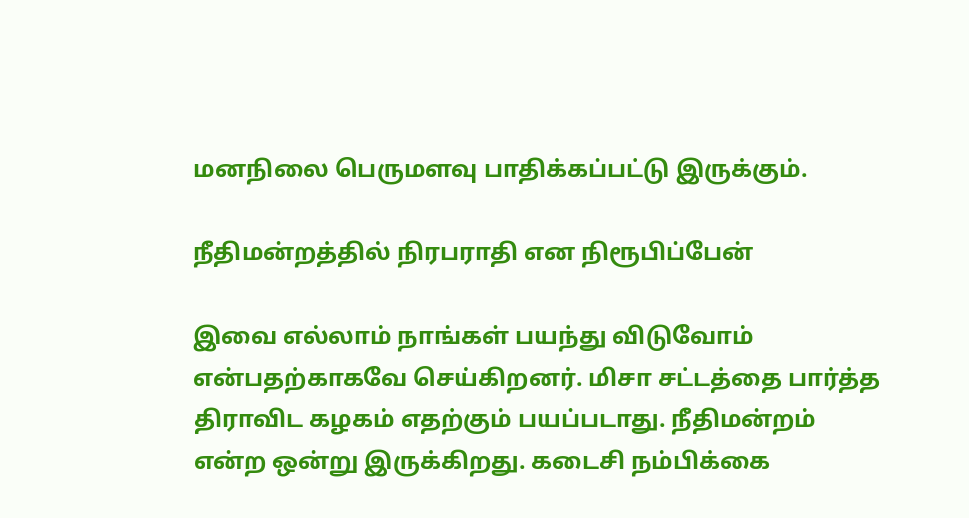மனநிலை பெருமளவு பாதிக்கப்பட்டு இருக்கும்.

நீதிமன்றத்தில் நிரபராதி என நிரூபிப்பேன்

இவை எல்லாம் நாங்கள் பயந்து விடுவோம் என்பதற்காகவே செய்கிறனர். மிசா சட்டத்தை பார்த்த திராவிட கழகம் எதற்கும் பயப்படாது. நீதிமன்றம் என்ற ஒன்று இருக்கிறது. கடைசி நம்பிக்கை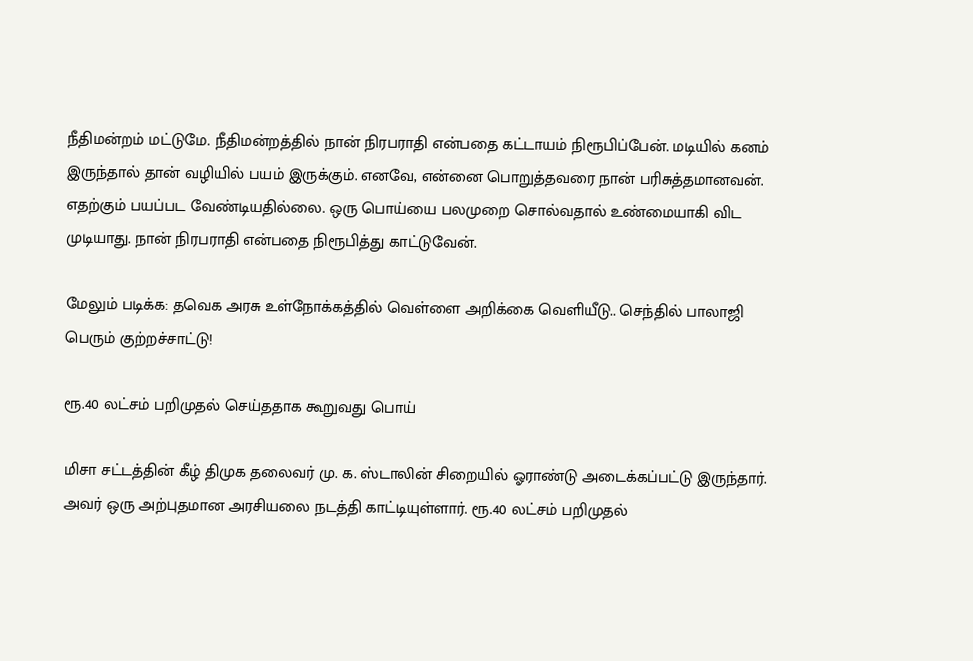நீதிமன்றம் மட்டுமே. நீதிமன்றத்தில் நான் நிரபராதி என்பதை கட்டாயம் நிரூபிப்பேன். மடியில் கனம் இருந்தால் தான் வழியில் பயம் இருக்கும். எனவே, என்னை பொறுத்தவரை நான் பரிசுத்தமானவன். எதற்கும் பயப்பட வேண்டியதில்லை. ஒரு பொய்யை பலமுறை சொல்வதால் உண்மையாகி விட முடியாது. நான் நிரபராதி என்பதை நிரூபித்து காட்டுவேன்.

மேலும் படிக்க: தவெக அரசு உள்நோக்கத்தில் வெள்ளை அறிக்கை வெளியீடு.. செந்தில் பாலாஜி பெரும் குற்றச்சாட்டு!

ரூ.40 லட்சம் பறிமுதல் செய்ததாக கூறுவது பொய்

மிசா சட்டத்தின் கீழ் திமுக தலைவர் மு. க. ஸ்டாலின் சிறையில் ஓராண்டு அடைக்கப்பட்டு இருந்தார். அவர் ஒரு அற்புதமான அரசியலை நடத்தி காட்டியுள்ளார். ரூ.40 லட்சம் பறிமுதல்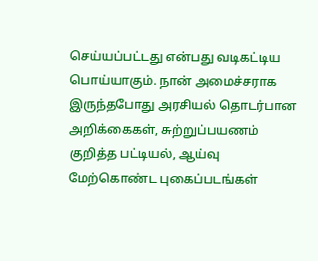செய்யப்பட்டது என்பது வடிகட்டிய பொய்யாகும். நான் அமைச்சராக இருந்தபோது அரசியல் தொடர்பான அறிக்கைகள், சுற்றுப்பயணம் குறித்த பட்டியல், ஆய்வு மேற்கொண்ட புகைப்படங்கள்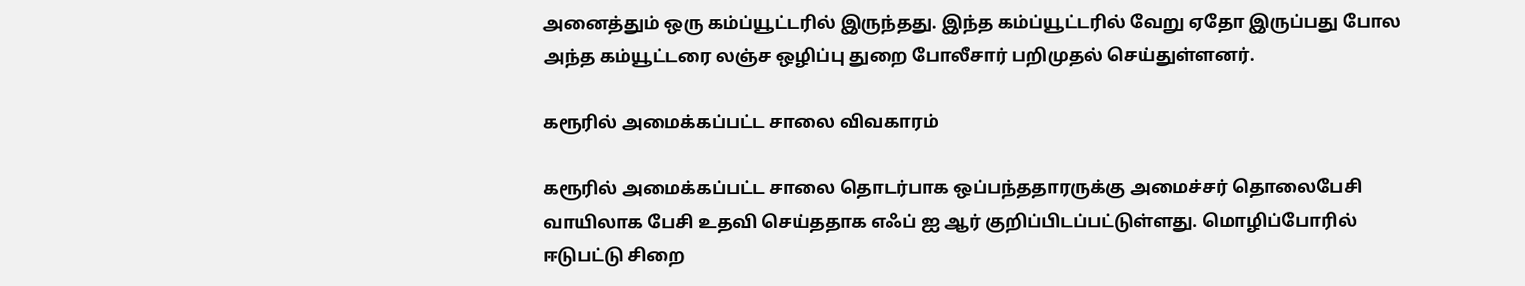அனைத்தும் ஒரு கம்ப்யூட்டரில் இருந்தது. இந்த கம்ப்யூட்டரில் வேறு ஏதோ இருப்பது போல அந்த கம்யூட்டரை லஞ்ச ஒழிப்பு துறை போலீசார் பறிமுதல் செய்துள்ளனர்.

கரூரில் அமைக்கப்பட்ட சாலை விவகாரம்

கரூரில் அமைக்கப்பட்ட சாலை தொடர்பாக ஒப்பந்ததாரருக்கு அமைச்சர் தொலைபேசி வாயிலாக பேசி உதவி செய்ததாக எஃப் ஐ ஆர் குறிப்பிடப்பட்டுள்ளது. மொழிப்போரில் ஈடுபட்டு சிறை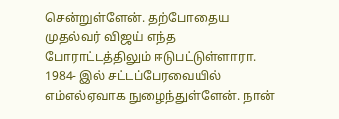சென்றுள்ளேன். தற்போதைய முதல்வர் விஜய் எந்த போராட்டத்திலும் ஈடுபட்டுள்ளாரா. 1984- இல் சட்டப்பேரவையில் எம்எல்ஏவாக நுழைந்துள்ளேன். நான்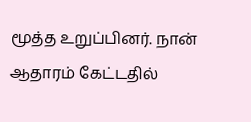மூத்த உறுப்பினர். நான் ஆதாரம் கேட்டதில்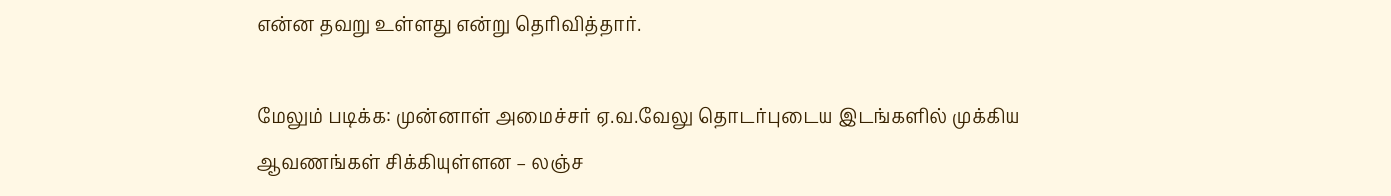என்ன தவறு உள்ளது என்று தெரிவித்தார்.

மேலும் படிக்க: முன்னாள் அமைச்சர் ஏ.வ.வேலு தொடர்புடைய இடங்களில் முக்கிய ஆவணங்கள் சிக்கியுள்ளன – லஞ்ச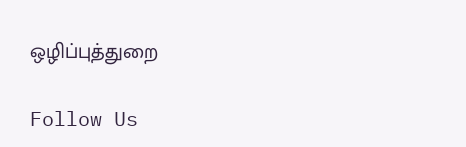ஒழிப்புத்துறை

Follow Us